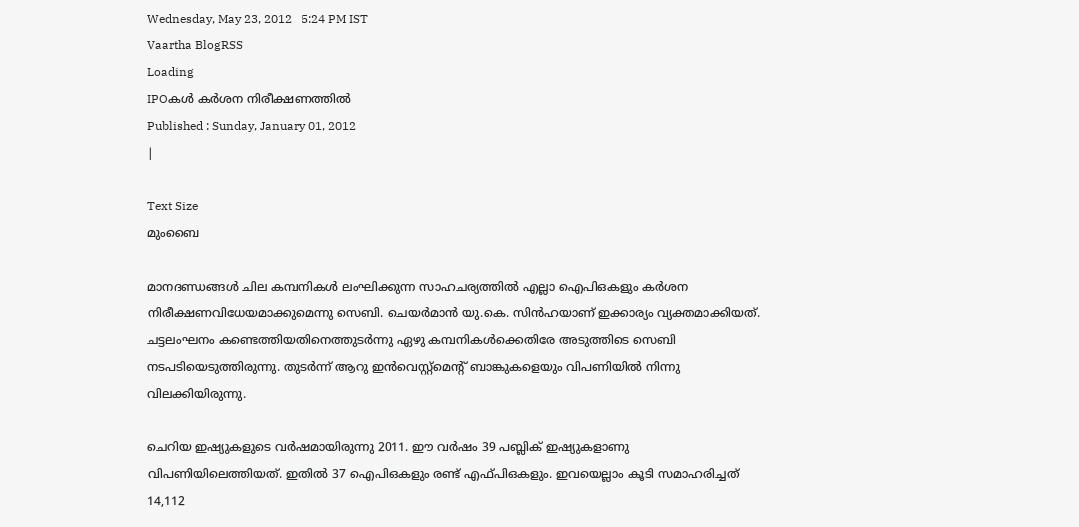Wednesday, May 23, 2012   5:24 PM IST
Vaartha BlogRSS
Loading
IPOകള്‍ കര്‍ശന നിരീക്ഷണത്തില്‍
Published : Sunday, January 01, 2012
|

Text Size
മുംബൈ

മാനദണ്ഡങ്ങള്‍ ചില കമ്പനികള്‍ ലംഘിക്കുന്ന സാഹചര്യത്തില്‍ എല്ലാ ഐപിഒകളും കര്‍ശന നിരീക്ഷണവിധേയമാക്കുമെന്നു സെബി. ചെയര്‍മാന്‍ യു.കെ. സിന്‍ഹയാണ് ഇക്കാര്യം വ്യക്തമാക്കിയത്. ചട്ടലംഘനം കണ്ടെത്തിയതിനെത്തുടര്‍ന്നു ഏഴു കമ്പനികള്‍ക്കെതിരേ അടുത്തിടെ സെബി നടപടിയെടുത്തിരുന്നു. തുടര്‍ന്ന് ആറു ഇന്‍വെസ്റ്റ്മെന്‍റ് ബാങ്കുകളെയും വിപണിയില്‍ നിന്നു വിലക്കിയിരുന്നു.

ചെറിയ ഇഷ്യുകളുടെ വര്‍ഷമായിരുന്നു 2011. ഈ വര്‍ഷം 39 പബ്ലിക് ഇഷ്യുകളാണു വിപണിയിലെത്തിയത്. ഇതില്‍ 37 ഐപിഒകളും രണ്ട് എഫ്പിഒകളും. ഇവയെല്ലാം കൂടി സമാഹരിച്ചത് 14,112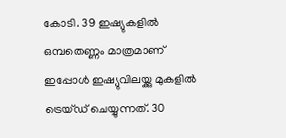കോടി. 39 ഇഷ്യുകളില്‍ ഒമ്പതെണ്ണം മാത്രമാണ് ഇപ്പോള്‍ ഇഷ്യുവിലയ്ക്കു മുകളില്‍ ട്രെയ്ഡ് ചെയ്യുന്നത്. 30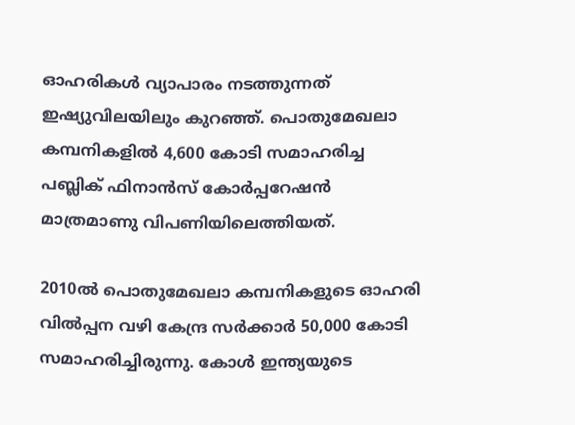ഓഹരികള്‍ വ്യാപാരം നടത്തുന്നത് ഇഷ്യുവിലയിലും കുറഞ്ഞ്. പൊതുമേഖലാ കമ്പനികളില്‍ 4,600 കോടി സമാഹരിച്ച പബ്ലിക് ഫിനാന്‍സ് കോര്‍പ്പറേഷന്‍ മാത്രമാണു വിപണിയിലെത്തിയത്.

2010ല്‍ പൊതുമേഖലാ കമ്പനികളുടെ ഓഹരി വില്‍പ്പന വഴി കേന്ദ്ര സര്‍ക്കാര്‍ 50,000 കോടി സമാഹരിച്ചിരുന്നു. കോള്‍ ഇന്ത്യയുടെ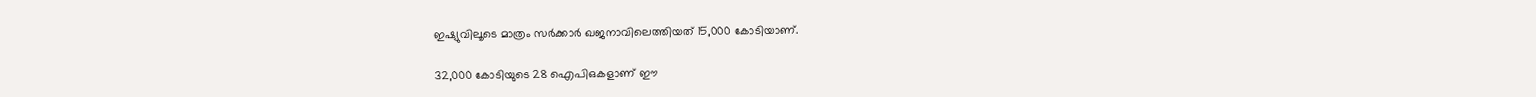ഇഷ്യുവിലൂടെ മാത്രം സര്‍ക്കാര്‍ ഖജനാവിലെത്തിയത് 15,000 കോടിയാണ്.

32,000 കോടിയുടെ 28 ഐപിഒകളാണ് ഈ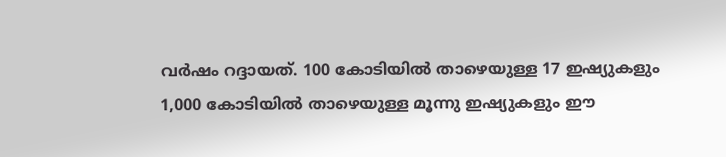വര്‍ഷം റദ്ദായത്. 100 കോടിയില്‍ താഴെയുള്ള 17 ഇഷ്യുകളും 1,000 കോടിയില്‍ താഴെയുള്ള മൂന്നു ഇഷ്യുകളും ഈ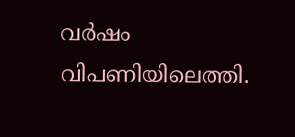വര്‍ഷം വിപണിയിലെത്തി.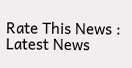Rate This News :
Latest News